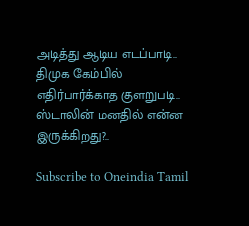அடித்து ஆடிய எடப்பாடி.. திமுக கேம்பில் எதிர்பார்க்காத குளறுபடி.. ஸ்டாலின் மனதில் என்ன இருக்கிறது?..

Subscribe to Oneindia Tamil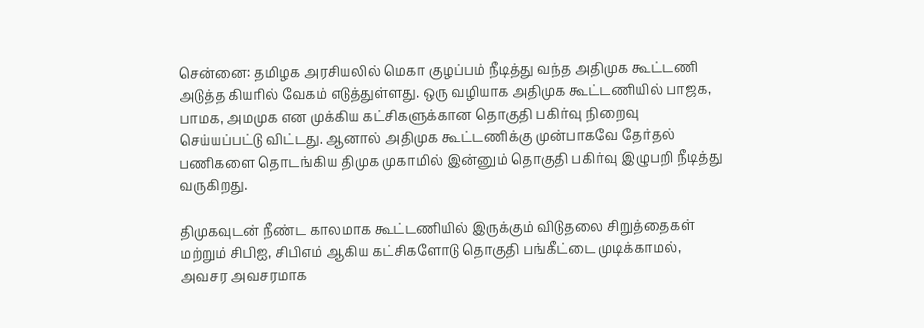சென்னை: தமிழக அரசியலில் மெகா குழப்பம் நீடித்து வந்த அதிமுக கூட்டணி அடுத்த கியரில் வேகம் எடுத்துள்ளது. ஒரு வழியாக அதிமுக கூட்டணியில் பாஜக, பாமக, அமமுக என முக்கிய கட்சிகளுக்கான தொகுதி பகிர்வு நிறைவு செய்யப்பட்டு விட்டது. ஆனால் அதிமுக கூட்டணிக்கு முன்பாகவே தேர்தல் பணிகளை தொடங்கிய திமுக முகாமில் இன்னும் தொகுதி பகிர்வு இழுபறி நீடித்து வருகிறது.

திமுகவுடன் நீண்ட காலமாக கூட்டணியில் இருக்கும் விடுதலை சிறுத்தைகள் மற்றும் சிபிஐ, சிபிஎம் ஆகிய கட்சிகளோடு தொகுதி பங்கீட்டை முடிக்காமல், அவசர அவசரமாக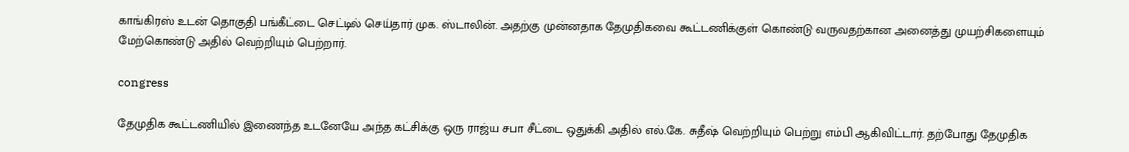காங்கிரஸ் உடன் தொகுதி பங்கீட்டை செட்டில் செய்தார் முக. ஸ்டாலின். அதற்கு முன்னதாக தேமுதிகவை கூட்டணிக்குள் கொண்டு வருவதற்கான அனைத்து முயற்சிகளையும் மேற்கொண்டு அதில் வெற்றியும் பெற்றார்.

congress

தேமுதிக கூட்டணியில் இணைந்த உடனேயே அந்த கட்சிக்கு ஒரு ராஜ்ய சபா சீட்டை ஒதுக்கி அதில் எல்.கே. சுதீஷ் வெற்றியும் பெற்று எம்பி ஆகிவிட்டார். தற்போது தேமுதிக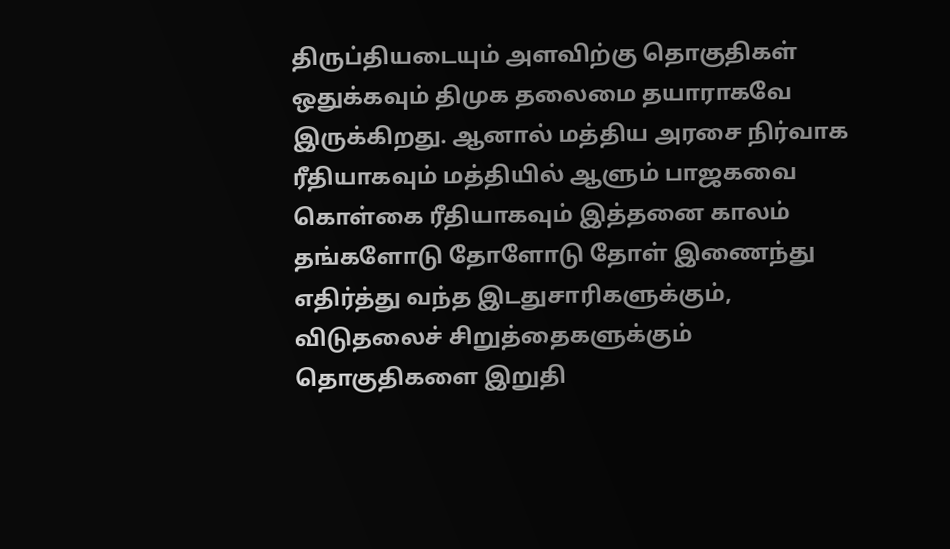திருப்தியடையும் அளவிற்கு தொகுதிகள் ஒதுக்கவும் திமுக தலைமை தயாராகவே இருக்கிறது. ஆனால் மத்திய அரசை நிர்வாக ரீதியாகவும் மத்தியில் ஆளும் பாஜகவை கொள்கை ரீதியாகவும் இத்தனை காலம் தங்களோடு தோளோடு தோள் இணைந்து எதிர்த்து வந்த இடதுசாரிகளுக்கும், விடுதலைச் சிறுத்தைகளுக்கும் தொகுதிகளை இறுதி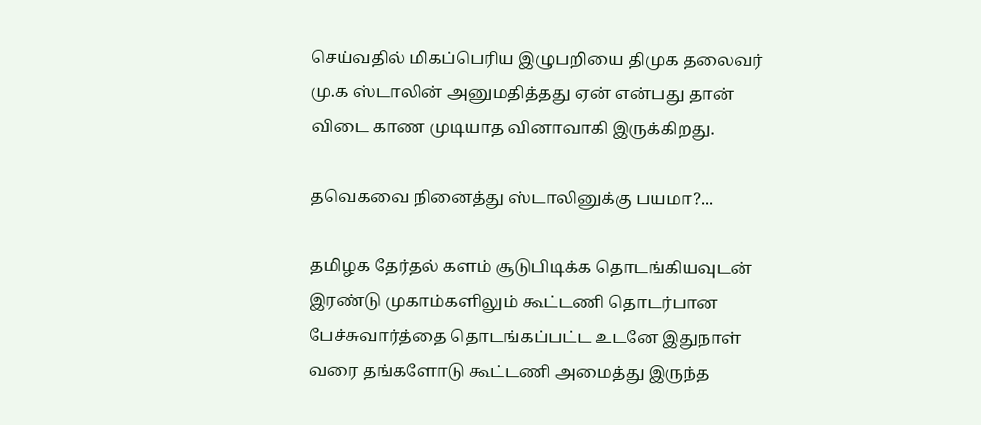செய்வதில் மிகப்பெரிய இழுபறியை திமுக தலைவர் மு.க ஸ்டாலின் அனுமதித்தது ஏன் என்பது தான் விடை காண முடியாத வினாவாகி இருக்கிறது.

தவெகவை நினைத்து ஸ்டாலினுக்கு பயமா?...

தமிழக தேர்தல் களம் சூடுபிடிக்க தொடங்கியவுடன் இரண்டு முகாம்களிலும் கூட்டணி தொடர்பான பேச்சுவார்த்தை தொடங்கப்பட்ட உடனே இதுநாள் வரை தங்களோடு கூட்டணி அமைத்து இருந்த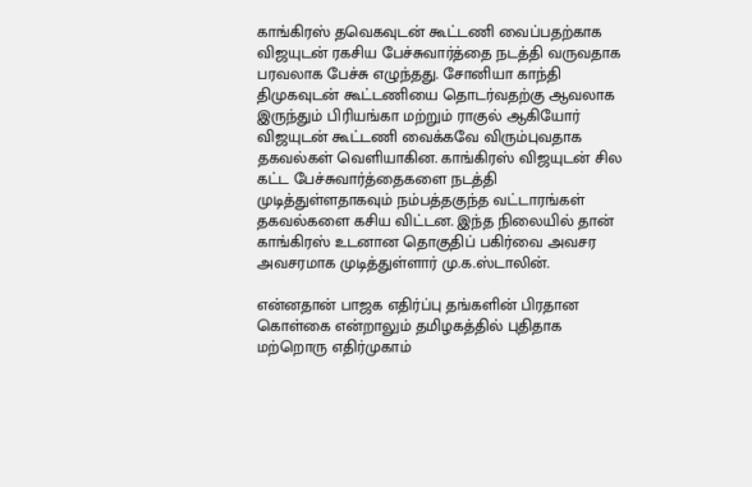காங்கிரஸ் தவெகவுடன் கூட்டணி வைப்பதற்காக விஜயுடன் ரகசிய பேச்சுவார்த்தை நடத்தி வருவதாக பரவலாக பேச்சு எழுந்தது. சோனியா காந்தி திமுகவுடன் கூட்டணியை தொடர்வதற்கு ஆவலாக இருந்தும் பிரியங்கா மற்றும் ராகுல் ஆகியோர் விஜயுடன் கூட்டணி வைக்கவே விரும்புவதாக தகவல்கள் வெளியாகின. காங்கிரஸ் விஜயுடன் சில கட்ட பேச்சுவார்த்தைகளை நடத்தி முடித்துள்ளதாகவும் நம்பத்தகுந்த வட்டாரங்கள் தகவல்களை கசிய விட்டன. இந்த நிலையில் தான் காங்கிரஸ் உடனான தொகுதிப் பகிர்வை அவசர அவசரமாக முடித்துள்ளார் மு.க.ஸ்டாலின்.

என்னதான் பாஜக எதிர்ப்பு தங்களின் பிரதான கொள்கை என்றாலும் தமிழகத்தில் புதிதாக மற்றொரு எதிர்முகாம்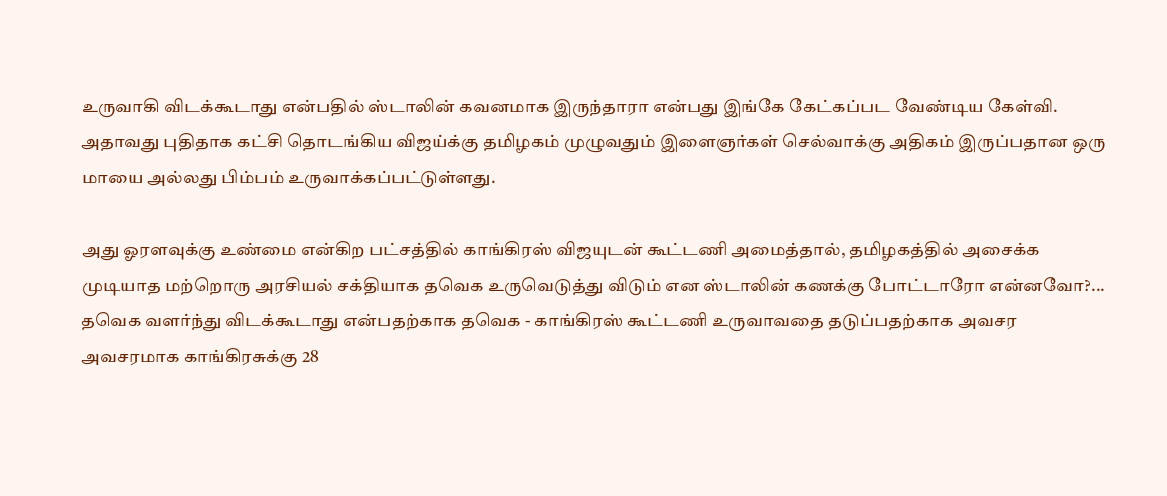உருவாகி விடக்கூடாது என்பதில் ஸ்டாலின் கவனமாக இருந்தாரா என்பது இங்கே கேட்கப்பட வேண்டிய கேள்வி. அதாவது புதிதாக கட்சி தொடங்கிய விஜய்க்கு தமிழகம் முழுவதும் இளைஞர்கள் செல்வாக்கு அதிகம் இருப்பதான ஒரு மாயை அல்லது பிம்பம் உருவாக்கப்பட்டுள்ளது.

அது ஓரளவுக்கு உண்மை என்கிற பட்சத்தில் காங்கிரஸ் விஜயுடன் கூட்டணி அமைத்தால், தமிழகத்தில் அசைக்க முடியாத மற்றொரு அரசியல் சக்தியாக தவெக உருவெடுத்து விடும் என ஸ்டாலின் கணக்கு போட்டாரோ என்னவோ?... தவெக வளர்ந்து விடக்கூடாது என்பதற்காக தவெக - காங்கிரஸ் கூட்டணி உருவாவதை தடுப்பதற்காக அவசர அவசரமாக காங்கிரசுக்கு 28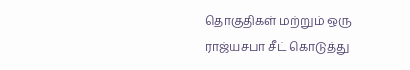தொகுதிகள் மற்றும் ஒரு ராஜ்யசபா சீட் கொடுத்து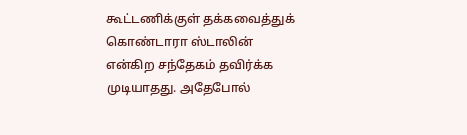கூட்டணிக்குள் தக்கவைத்துக் கொண்டாரா ஸ்டாலின் என்கிற சந்தேகம் தவிர்க்க முடியாதது. அதேபோல்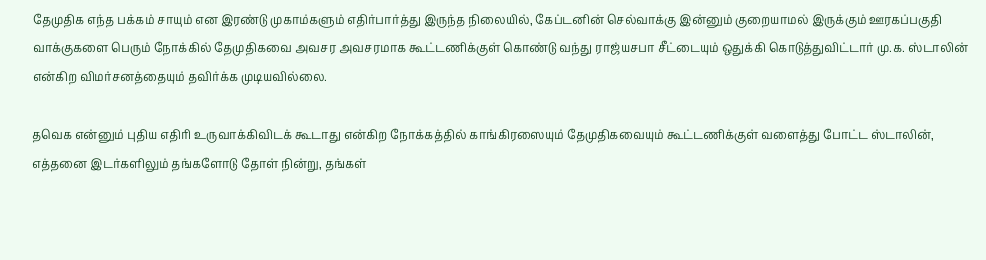தேமுதிக எந்த பக்கம் சாயும் என இரண்டு முகாம்களும் எதிர்பார்த்து இருந்த நிலையில், கேப்டனின் செல்வாக்கு இன்னும் குறையாமல் இருக்கும் ஊரகப்பகுதி வாக்குகளை பெரும் நோக்கில் தேமுதிகவை அவசர அவசரமாக கூட்டணிக்குள் கொண்டு வந்து ராஜ்யசபா சீட்டையும் ஒதுக்கி கொடுத்துவிட்டார் மு.க. ஸ்டாலின் என்கிற விமர்சனத்தையும் தவிர்க்க முடியவில்லை.

தவெக என்னும் புதிய எதிரி உருவாக்கிவிடக் கூடாது என்கிற நோக்கத்தில் காங்கிரஸையும் தேமுதிகவையும் கூட்டணிக்குள் வளைத்து போட்ட ஸ்டாலின், எத்தனை இடர்களிலும் தங்களோடு தோள் நின்று, தங்கள்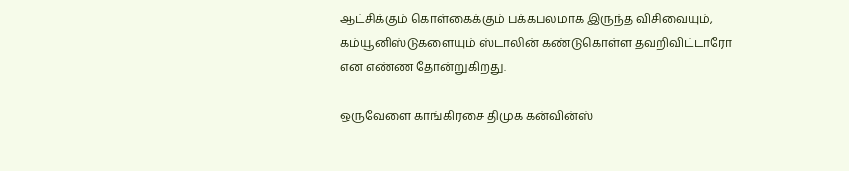ஆட்சிக்கும் கொள்கைக்கும் பக்கபலமாக இருந்த விசிவையும், கம்யூனிஸ்டுகளையும் ஸ்டாலின் கண்டுகொள்ள தவறிவிட்டாரோ என எண்ண தோன்றுகிறது.

ஒருவேளை காங்கிரசை திமுக கன்வின்ஸ்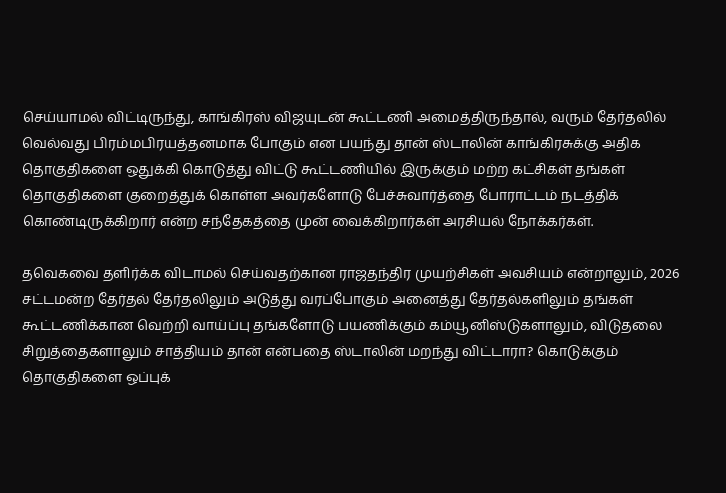செய்யாமல் விட்டிருந்து, காங்கிரஸ் விஜயுடன் கூட்டணி அமைத்திருந்தால், வரும் தேர்தலில் வெல்வது பிரம்மபிரயத்தனமாக போகும் என பயந்து தான் ஸ்டாலின் காங்கிரசுக்கு அதிக தொகுதிகளை ஒதுக்கி கொடுத்து விட்டு கூட்டணியில் இருக்கும் மற்ற கட்சிகள் தங்கள் தொகுதிகளை குறைத்துக் கொள்ள அவர்களோடு பேச்சுவார்த்தை போராட்டம் நடத்திக் கொண்டிருக்கிறார் என்ற சந்தேகத்தை முன் வைக்கிறார்கள் அரசியல் நோக்கர்கள்.

தவெகவை தளிர்க்க விடாமல் செய்வதற்கான ராஜதந்திர முயற்சிகள் அவசியம் என்றாலும், 2026 சட்டமன்ற தேர்தல் தேர்தலிலும் அடுத்து வரப்போகும் அனைத்து தேர்தல்களிலும் தங்கள் கூட்டணிக்கான வெற்றி வாய்ப்பு தங்களோடு பயணிக்கும் கம்யூனிஸ்டுகளாலும், விடுதலை சிறுத்தைகளாலும் சாத்தியம் தான் என்பதை ஸ்டாலின் மறந்து விட்டாரா? கொடுக்கும் தொகுதிகளை ஒப்புக்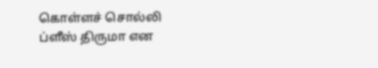கொள்ளச் சொல்லி ப்ளீஸ் திருமா என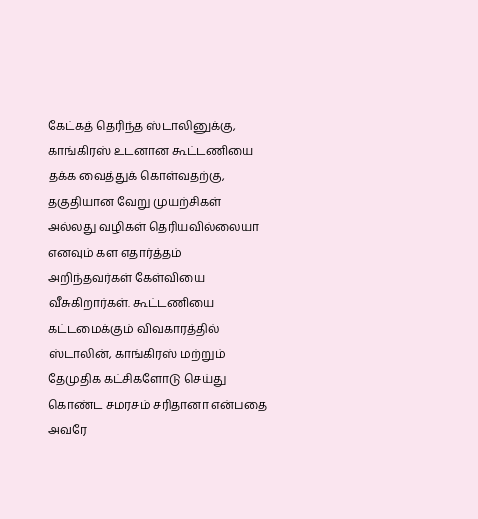கேட்கத் தெரிந்த ஸ்டாலினுக்கு, காங்கிரஸ் உடனான கூட்டணியை தக்க வைத்துக் கொள்வதற்கு, தகுதியான வேறு முயற்சிகள் அல்லது வழிகள் தெரியவில்லையா எனவும் கள எதார்த்தம் அறிந்தவர்கள் கேள்வியை வீசுகிறார்கள். கூட்டணியை கட்டமைக்கும் விவகாரத்தில் ஸ்டாலின், காங்கிரஸ் மற்றும் தேமுதிக கட்சிகளோடு செய்து கொண்ட சமரசம் சரிதானா என்பதை அவரே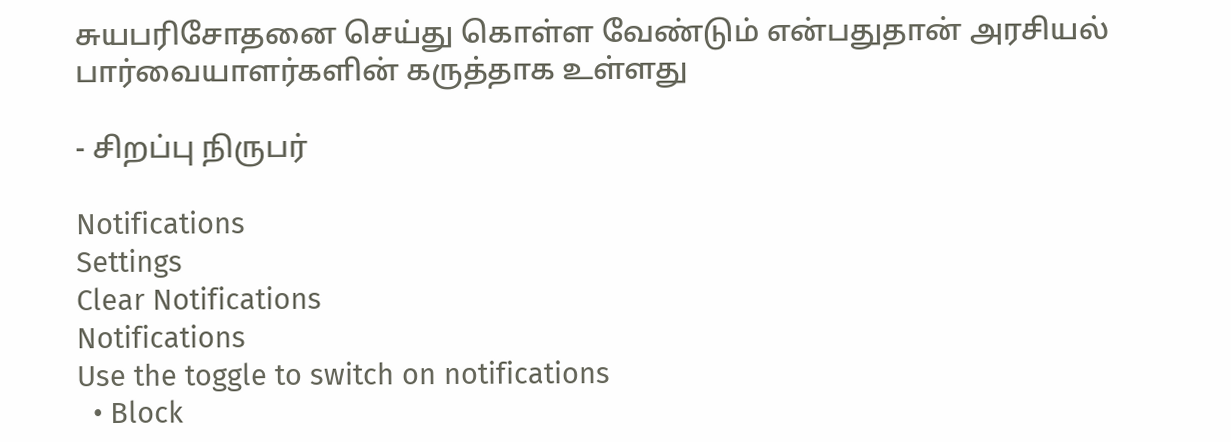சுயபரிசோதனை செய்து கொள்ள வேண்டும் என்பதுதான் அரசியல் பார்வையாளர்களின் கருத்தாக உள்ளது

- சிறப்பு நிருபர்

Notifications
Settings
Clear Notifications
Notifications
Use the toggle to switch on notifications
  • Block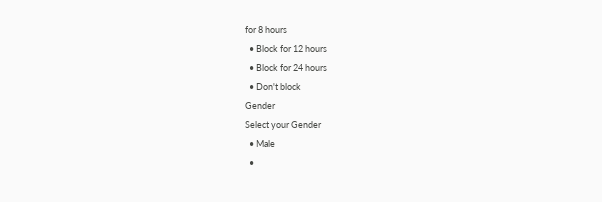for 8 hours
  • Block for 12 hours
  • Block for 24 hours
  • Don't block
Gender
Select your Gender
  • Male
  •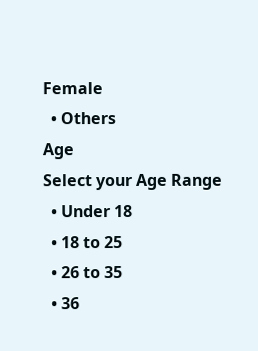Female
  • Others
Age
Select your Age Range
  • Under 18
  • 18 to 25
  • 26 to 35
  • 36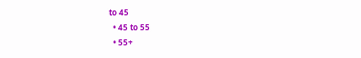to 45
  • 45 to 55
  • 55+